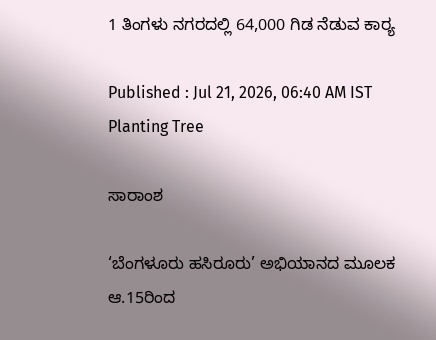1 ತಿಂಗಳು ನಗರದಲ್ಲಿ 64,000 ಗಿಡ ನೆಡುವ ಕಾರ್‍ಯ

Published : Jul 21, 2026, 06:40 AM IST
Planting Tree

ಸಾರಾಂಶ

‘ಬೆಂಗಳೂರು ಹಸಿರೂರು’ ಅಭಿಯಾನದ ಮೂಲಕ ಆ.15ರಿಂದ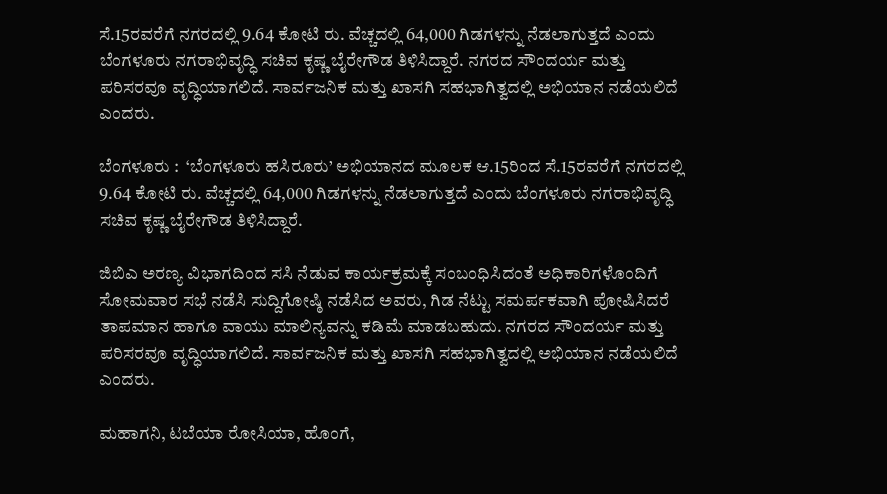ಸೆ.15ರವರೆಗೆ ನಗರದಲ್ಲಿ 9.64 ಕೋಟಿ ರು. ವೆಚ್ಚದಲ್ಲಿ 64,000 ಗಿಡಗಳನ್ನು ನೆಡಲಾಗುತ್ತದೆ ಎಂದು ಬೆಂಗಳೂರು ನಗರಾಭಿವೃದ್ಧಿ ಸಚಿವ ಕೃಷ್ಣ ಬೈರೇಗೌಡ ತಿಳಿಸಿದ್ದಾರೆ. ನಗರದ ಸೌಂದರ್ಯ ಮತ್ತು ಪರಿಸರವೂ ವೃದ್ಧಿಯಾಗಲಿದೆ. ಸಾರ್ವಜನಿಕ ಮತ್ತು ಖಾಸಗಿ ಸಹಭಾಗಿತ್ವದಲ್ಲಿ ಅಭಿಯಾನ ನಡೆಯಲಿದೆ ಎಂದರು.

ಬೆಂಗಳೂರು :  ‘ಬೆಂಗಳೂರು ಹಸಿರೂರು’ ಅಭಿಯಾನದ ಮೂಲಕ ಆ.15ರಿಂದ ಸೆ.15ರವರೆಗೆ ನಗರದಲ್ಲಿ 9.64 ಕೋಟಿ ರು. ವೆಚ್ಚದಲ್ಲಿ 64,000 ಗಿಡಗಳನ್ನು ನೆಡಲಾಗುತ್ತದೆ ಎಂದು ಬೆಂಗಳೂರು ನಗರಾಭಿವೃದ್ಧಿ ಸಚಿವ ಕೃಷ್ಣ ಬೈರೇಗೌಡ ತಿಳಿಸಿದ್ದಾರೆ.

ಜಿಬಿಎ ಅರಣ್ಯ ವಿಭಾಗದಿಂದ ಸಸಿ ನೆಡುವ ಕಾರ್ಯಕ್ರಮಕ್ಕೆ ಸಂಬಂಧಿಸಿದಂತೆ ಅಧಿಕಾರಿಗಳೊಂದಿಗೆ ಸೋಮವಾರ ಸಭೆ ನಡೆಸಿ ಸುದ್ದಿಗೋಷ್ಠಿ ನಡೆಸಿದ ಅವರು, ಗಿಡ ನೆಟ್ಟು ಸಮರ್ಪಕವಾಗಿ ಪೋಷಿಸಿದರೆ ತಾಪಮಾನ ಹಾಗೂ ವಾಯು ಮಾಲಿನ್ಯವನ್ನು ಕಡಿಮೆ ಮಾಡಬಹುದು. ನಗರದ ಸೌಂದರ್ಯ ಮತ್ತು ಪರಿಸರವೂ ವೃದ್ಧಿಯಾಗಲಿದೆ. ಸಾರ್ವಜನಿಕ ಮತ್ತು ಖಾಸಗಿ ಸಹಭಾಗಿತ್ವದಲ್ಲಿ ಅಭಿಯಾನ ನಡೆಯಲಿದೆ ಎಂದರು.

ಮಹಾಗನಿ, ಟಬೆಯಾ ರೋಸಿಯಾ, ಹೊಂಗೆ,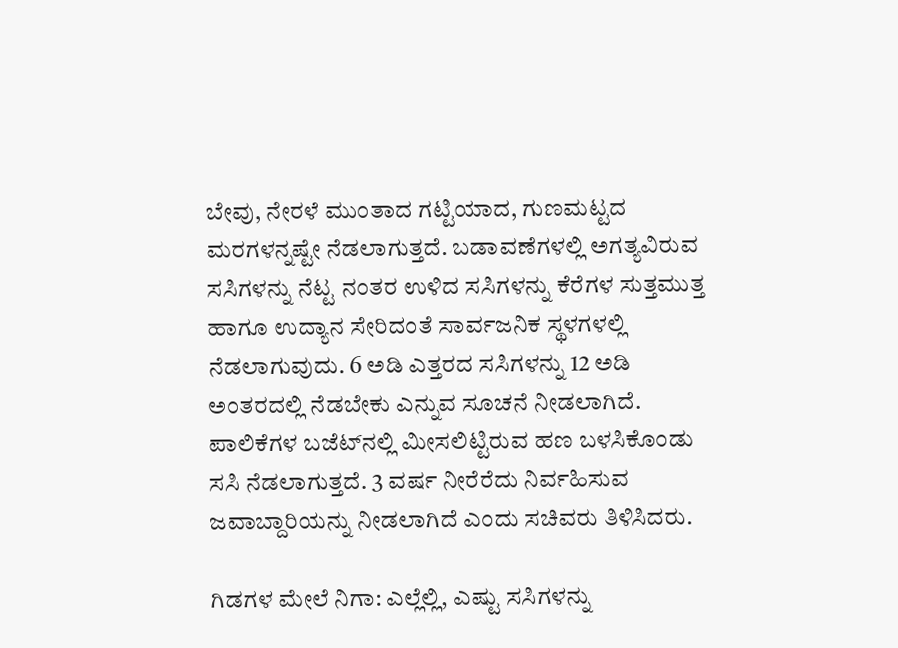ಬೇವು, ನೇರಳೆ ಮುಂತಾದ ಗಟ್ಟಿಯಾದ, ಗುಣಮಟ್ಟದ ಮರಗಳನ್ನಷ್ಟೇ ನೆಡಲಾಗುತ್ತದೆ. ಬಡಾವಣೆಗಳಲ್ಲಿ ಅಗತ್ಯವಿರುವ ಸಸಿಗಳನ್ನು ನೆಟ್ಟ ನಂತರ ಉಳಿದ ಸಸಿಗಳನ್ನು ಕೆರೆಗಳ ಸುತ್ತಮುತ್ತ ಹಾಗೂ ಉದ್ಯಾನ ಸೇರಿದಂತೆ ಸಾರ್ವಜನಿಕ ಸ್ಥಳಗಳಲ್ಲಿ ನೆಡಲಾಗುವುದು. 6 ಅಡಿ ಎತ್ತರದ ಸಸಿಗಳನ್ನು 12 ಅಡಿ ಅಂತರದಲ್ಲಿ ನೆಡಬೇಕು ಎನ್ನುವ ಸೂಚನೆ ನೀಡಲಾಗಿದೆ. ಪಾಲಿಕೆಗಳ ಬಜೆಟ್‌ನಲ್ಲಿ ಮೀಸಲಿಟ್ಟಿರುವ ಹಣ ಬಳಸಿಕೊಂಡು ಸಸಿ ನೆಡಲಾಗುತ್ತದೆ. 3 ವರ್ಷ ನೀರೆರೆದು ನಿರ್ವಹಿಸುವ ಜವಾಬ್ದಾರಿಯನ್ನು ನೀಡಲಾಗಿದೆ ಎಂದು ಸಚಿವರು ತಿಳಿಸಿದರು.

ಗಿಡಗಳ ಮೇಲೆ ನಿಗಾ: ಎಲ್ಲೆಲ್ಲಿ, ಎಷ್ಟು ಸಸಿಗಳನ್ನು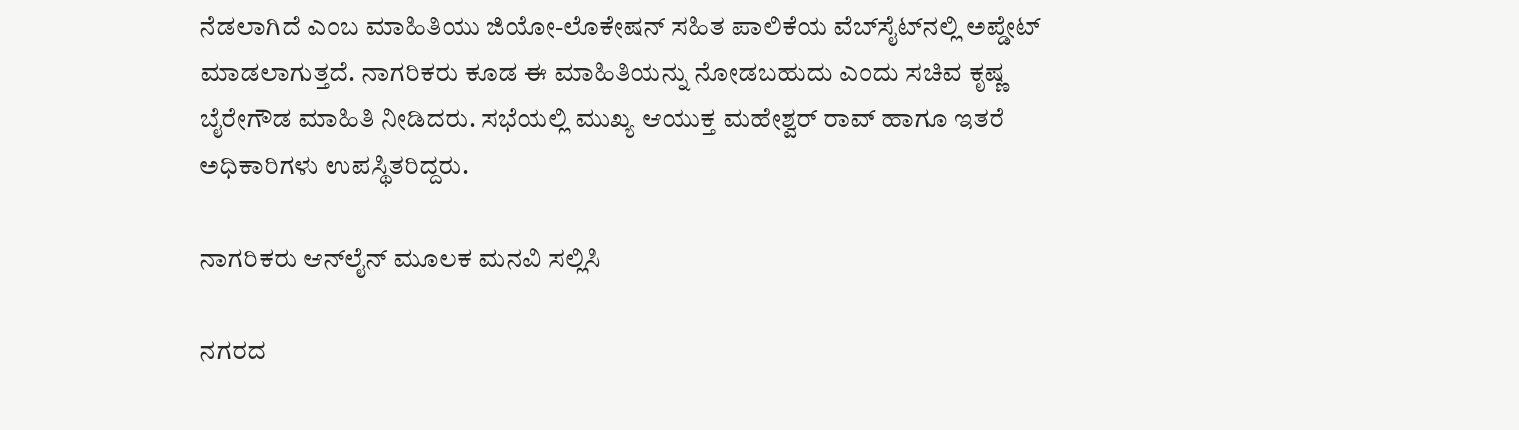ನೆಡಲಾಗಿದೆ ಎಂಬ ಮಾಹಿತಿಯು ಜಿಯೋ-ಲೊಕೇಷನ್ ಸಹಿತ ಪಾಲಿಕೆಯ ವೆಬ್‌ಸೈಟ್‌ನಲ್ಲಿ ಅಪ್ಡೇಟ್ ಮಾಡಲಾಗುತ್ತದೆ. ನಾಗರಿಕರು ಕೂಡ ಈ ಮಾಹಿತಿಯನ್ನು ನೋಡಬಹುದು ಎಂದು ಸಚಿವ ಕೃಷ್ಣ ಬೈರೇಗೌಡ ಮಾಹಿತಿ ನೀಡಿದರು. ಸಭೆಯಲ್ಲಿ ಮುಖ್ಯ ಆಯುಕ್ತ ಮಹೇಶ್ವರ್ ರಾವ್ ಹಾಗೂ ಇತರೆ ಅಧಿಕಾರಿಗಳು ಉಪಸ್ಥಿತರಿದ್ದರು.

ನಾಗರಿಕರು ಆನ್‌ಲೈನ್ ಮೂಲಕ ಮನವಿ ಸಲ್ಲಿಸಿ

ನಗರದ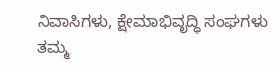ನಿವಾಸಿಗಳು, ಕ್ಷೇಮಾಭಿವೃದ್ಧಿ ಸಂಘಗಳು ತಮ್ಮ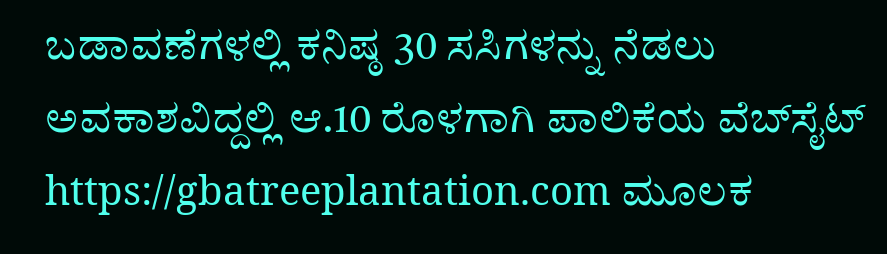ಬಡಾವಣೆಗಳಲ್ಲಿ ಕನಿಷ್ಠ 30 ಸಸಿಗಳನ್ನು ನೆಡಲು ಅವಕಾಶವಿದ್ದಲ್ಲಿ ಆ.10 ರೊಳಗಾಗಿ ಪಾಲಿಕೆಯ ವೆಬ್‌ಸೈಟ್ https://gbatreeplantation.com ಮೂಲಕ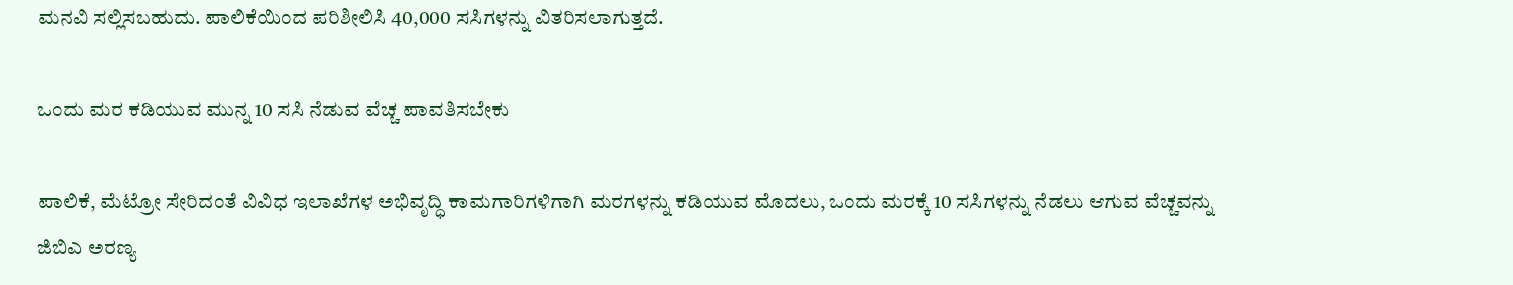ಮನವಿ ಸಲ್ಲಿಸಬಹುದು. ಪಾಲಿಕೆಯಿಂದ ಪರಿಶೀಲಿಸಿ 40,000 ಸಸಿಗಳನ್ನು ವಿತರಿಸಲಾಗುತ್ತದೆ.

ಒಂದು ಮರ ಕಡಿಯುವ ಮುನ್ನ 10 ಸಸಿ ನೆಡುವ ವೆಚ್ಚ ಪಾವತಿಸಬೇಕು

ಪಾಲಿಕೆ, ಮೆಟ್ರೋ ಸೇರಿದಂತೆ ವಿವಿಧ ಇಲಾಖೆಗಳ ಅಭಿವೃದ್ಧಿ ಕಾಮಗಾರಿಗಳಿಗಾಗಿ ಮರಗಳನ್ನು ಕಡಿಯುವ ಮೊದಲು, ಒಂದು ಮರಕ್ಕೆ 10 ಸಸಿಗಳನ್ನು ನೆಡಲು ಆಗುವ ವೆಚ್ಚವನ್ನು ಜಿಬಿಎ ಅರಣ್ಯ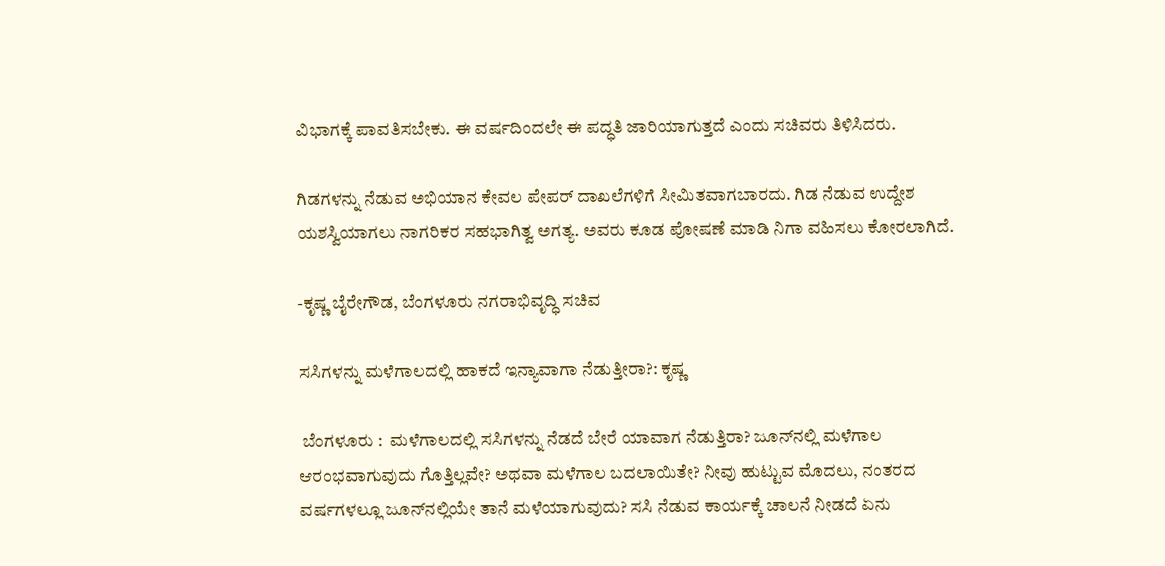ವಿಭಾಗಕ್ಕೆ ಪಾವತಿಸಬೇಕು. ಈ ವರ್ಷದಿಂದಲೇ ಈ ಪದ್ಧತಿ ಜಾರಿಯಾಗುತ್ತದೆ ಎಂದು ಸಚಿವರು ತಿಳಿಸಿದರು.

ಗಿಡಗಳನ್ನು ನೆಡುವ ಅಭಿಯಾನ ಕೇವಲ ಪೇಪರ್ ದಾಖಲೆಗಳಿಗೆ ಸೀಮಿತವಾಗಬಾರದು. ಗಿಡ ನೆಡುವ ಉದ್ದೇಶ ಯಶಸ್ವಿಯಾಗಲು ನಾಗರಿಕರ ಸಹಭಾಗಿತ್ವ ಅಗತ್ಯ. ಅವರು ಕೂಡ ಪೋಷಣೆ ಮಾಡಿ ನಿಗಾ ವಹಿಸಲು ಕೋರಲಾಗಿದೆ.

-ಕೃಷ್ಣ ಬೈರೇಗೌಡ, ಬೆಂಗಳೂರು ನಗರಾಭಿವೃದ್ಧಿ ಸಚಿವ

ಸಸಿಗಳನ್ನು ಮಳೆಗಾಲದಲ್ಲಿ ಹಾಕದೆ ಇನ್ಯಾವಾಗಾ ನೆಡುತ್ತೀರಾ?: ಕೃಷ್ಣ

 ಬೆಂಗಳೂರು :  ಮಳೆಗಾಲದಲ್ಲಿ ಸಸಿಗಳನ್ನು ನೆಡದೆ ಬೇರೆ ಯಾವಾಗ ನೆಡುತ್ತಿರಾ? ಜೂನ್‌ನಲ್ಲಿ ಮಳೆಗಾಲ ಆರಂಭವಾಗುವುದು ಗೊತ್ತಿಲ್ಲವೇ? ಅಥವಾ ಮಳೆಗಾಲ ಬದಲಾಯಿತೇ? ನೀವು ಹುಟ್ಟುವ ಮೊದಲು, ನಂತರದ ವರ್ಷಗಳಲ್ಲೂ ಜೂನ್‌ನಲ್ಲಿಯೇ ತಾನೆ ಮಳೆಯಾಗುವುದು? ಸಸಿ ನೆಡುವ ಕಾರ್ಯಕ್ಕೆ ಚಾಲನೆ ನೀಡದೆ ಏನು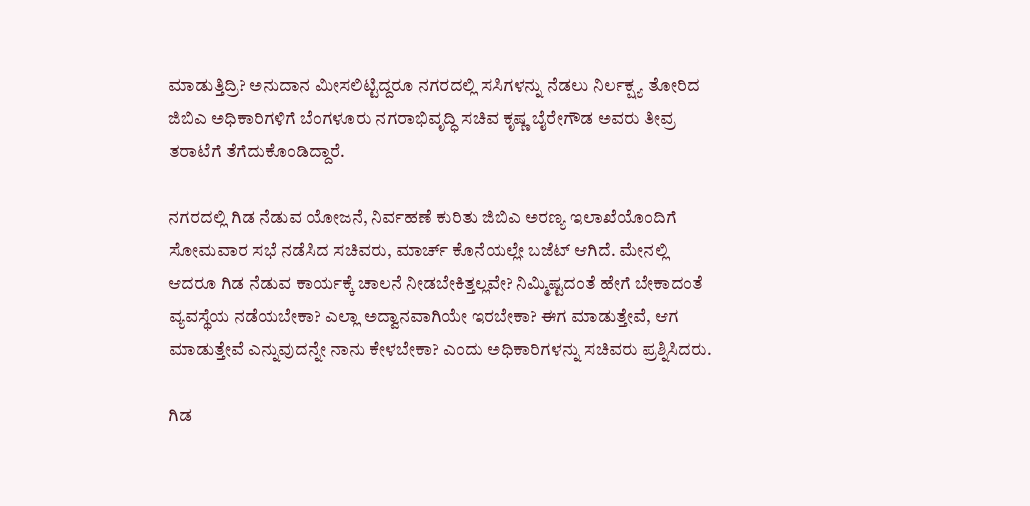ಮಾಡುತ್ತಿದ್ರಿ? ಅನುದಾನ ಮೀಸಲಿಟ್ಟಿದ್ದರೂ ನಗರದಲ್ಲಿ ಸಸಿಗಳನ್ನು ನೆಡಲು ನಿರ್ಲಕ್ಷ್ಯ ತೋರಿದ ಜಿಬಿಎ ಅಧಿಕಾರಿಗಳಿಗೆ ಬೆಂಗಳೂರು ನಗರಾಭಿವೃದ್ಧಿ ಸಚಿವ ಕೃಷ್ಣ ಬೈರೇಗೌಡ ಅವರು ತೀವ್ರ ತರಾಟೆಗೆ ತೆಗೆದುಕೊಂಡಿದ್ದಾರೆ.

ನಗರದಲ್ಲಿ ಗಿಡ ನೆಡುವ ಯೋಜನೆ, ನಿರ್ವಹಣೆ ಕುರಿತು ಜಿಬಿಎ ಅರಣ್ಯ ಇಲಾಖೆಯೊಂದಿಗೆ ಸೋಮವಾರ ಸಭೆ ನಡೆಸಿದ ಸಚಿವರು, ಮಾರ್ಚ್‌ ಕೊನೆಯಲ್ಲೇ ಬಜೆಟ್ ಆಗಿದೆ. ಮೇನಲ್ಲಿ ಆದರೂ ಗಿಡ ನೆಡುವ ಕಾರ್ಯಕ್ಕೆ ಚಾಲನೆ ನೀಡಬೇಕಿತ್ತಲ್ಲವೇ? ನಿಮ್ಮಿಷ್ಟದಂತೆ ಹೇಗೆ ಬೇಕಾದಂತೆ ವ್ಯವಸ್ಥೆಯ ನಡೆಯಬೇಕಾ? ಎಲ್ಲಾ ಅದ್ವಾನವಾಗಿಯೇ ಇರಬೇಕಾ? ಈಗ ಮಾಡುತ್ತೇವೆ, ಆಗ ಮಾಡುತ್ತೇವೆ ಎನ್ನುವುದನ್ನೇ ನಾನು ಕೇಳಬೇಕಾ? ಎಂದು ಅಧಿಕಾರಿಗಳನ್ನು ಸಚಿವರು ಪ್ರಶ್ನಿಸಿದರು.

ಗಿಡ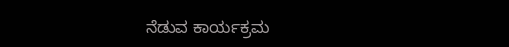ನೆಡುವ ಕಾರ್ಯಕ್ರಮ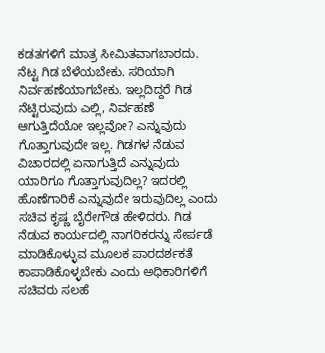ಕಡತಗಳಿಗೆ ಮಾತ್ರ ಸೀಮಿತವಾಗಬಾರದು. ನೆಟ್ಟ ಗಿಡ ಬೆಳೆಯಬೇಕು. ಸರಿಯಾಗಿ ನಿರ್ವಹಣೆಯಾಗಬೇಕು. ಇಲ್ಲದಿದ್ದರೆ ಗಿಡ ನೆಟ್ಟಿರುವುದು ಎಲ್ಲಿ, ನಿರ್ವಹಣೆ ಆಗುತ್ತಿದೆಯೋ ಇಲ್ಲವೋ? ಎನ್ನುವುದು ಗೊತ್ತಾಗುವುದೇ ಇಲ್ಲ. ಗಿಡಗಳ ನೆಡುವ ವಿಚಾರದಲ್ಲಿ ಏನಾಗುತ್ತಿದೆ ಎನ್ನುವುದು ಯಾರಿಗೂ ಗೊತ್ತಾಗುವುದಿಲ್ಲ? ಇದರಲ್ಲಿ ಹೊಣೆಗಾರಿಕೆ ಎನ್ನುವುದೇ ಇರುವುದಿಲ್ಲ ಎಂದು ಸಚಿವ ಕೃಷ್ಣ ಬೈರೇಗೌಡ ಹೇಳಿದರು. ಗಿಡ ನೆಡುವ ಕಾರ್ಯದಲ್ಲಿ ನಾಗರಿಕರನ್ನು ಸೇರ್ಪಡೆ ಮಾಡಿಕೊಳ್ಳುವ ಮೂಲಕ ಪಾರದರ್ಶಕತೆ ಕಾಪಾಡಿಕೊಳ್ಳಬೇಕು ಎಂದು ಅಧಿಕಾರಿಗಳಿಗೆ ಸಚಿವರು ಸಲಹೆ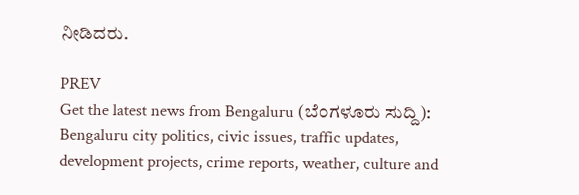ನೀಡಿದರು.

PREV
Get the latest news from Bengaluru (ಬೆಂಗಳೂರು ಸುದ್ದಿ): Bengaluru city politics, civic issues, traffic updates, development projects, crime reports, weather, culture and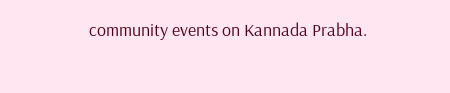community events on Kannada Prabha.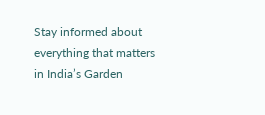Stay informed about everything that matters in India’s Garden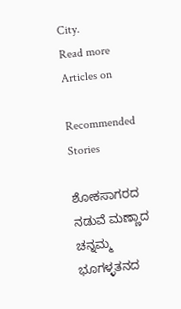City.
Read more Articles on

Recommended Stories

ಶೋಕಸಾಗರದ ನಡುವೆ ಮಣ್ಣಾದ ಚನ್ನಮ್ಮ
ಭೂಗಳ್ಳತನದ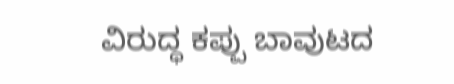ವಿರುದ್ಧ ಕಪ್ಪು ಬಾವುಟದ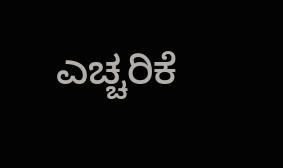ಎಚ್ಚರಿಕೆ